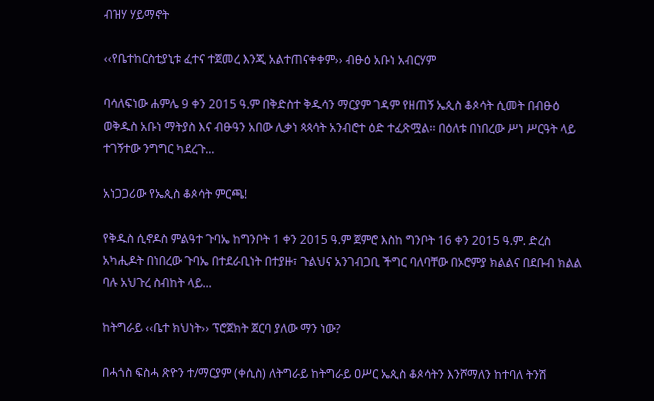ብዝሃ ሃይማኖት

‹‹የቤተከርስቲያኒቱ ፈተና ተጀመረ እንጂ አልተጠናቀቀም›› ብፁዕ አቡነ አብርሃም

ባሳለፍነው ሐምሌ 9 ቀን 2015 ዓ.ም በቅድስተ ቅዱሳን ማርያም ገዳም የዘጠኝ ኤጲስ ቆጶሳት ሲመት በብፁዕ ወቅዱስ አቡነ ማትያስ እና ብፁዓን አበው ሊቃነ ጳጳሳት አንብሮተ ዕድ ተፈጽሟል፡፡ በዕለቱ በነበረው ሥነ ሥርዓት ላይ ተገኝተው ንግግር ካደረጉ...

አነጋጋሪው የኤጲስ ቆጶሳት ምርጫ!

የቅዱስ ሲኖዶስ ምልዓተ ጉባኤ ከግንቦት 1 ቀን 2015 ዓ.ም ጀምሮ እስከ ግንቦት 16 ቀን 2015 ዓ.ም. ድረስ አካሒዶት በነበረው ጉባኤ በተደራቢነት በተያዙ፣ ጉልህና አንገብጋቢ ችግር ባለባቸው በኦሮምያ ክልልና በደቡብ ክልል ባሉ አህጉረ ስብከት ላይ...

ከትግራይ ‹‹ቤተ ክህነት›› ፕሮጀክት ጀርባ ያለው ማን ነው?

በሓጎስ ፍስሓ ጽዮን ተ/ማርያም (ቀሲስ) ለትግራይ ከትግራይ ዐሥር ኤጲስ ቆጶሳትን እንሾማለን ከተባለ ትንሽ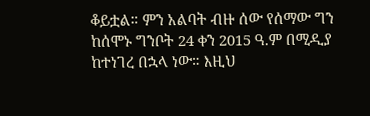ቆይቷል። ምን አልባት ብዙ ሰው የሰማው ግን ከሰሞኑ ግንቦት 24 ቀን 2015 ዓ.ም በሚዲያ ከተነገረ በኋላ ነው። እዚህ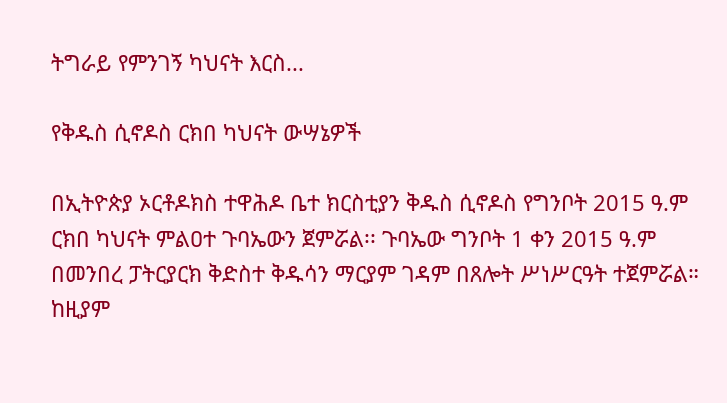ትግራይ የምንገኝ ካህናት እርስ...

የቅዱስ ሲኖዶስ ርክበ ካህናት ውሣኔዎች

በኢትዮጵያ ኦርቶዶክስ ተዋሕዶ ቤተ ክርስቲያን ቅዱስ ሲኖዶስ የግንቦት 2015 ዓ.ም ርክበ ካህናት ምልዐተ ጉባኤውን ጀምሯል፡፡ ጉባኤው ግንቦት 1 ቀን 2015 ዓ.ም በመንበረ ፓትርያርክ ቅድስተ ቅዱሳን ማርያም ገዳም በጸሎት ሥነሥርዓት ተጀምሯል። ከዚያም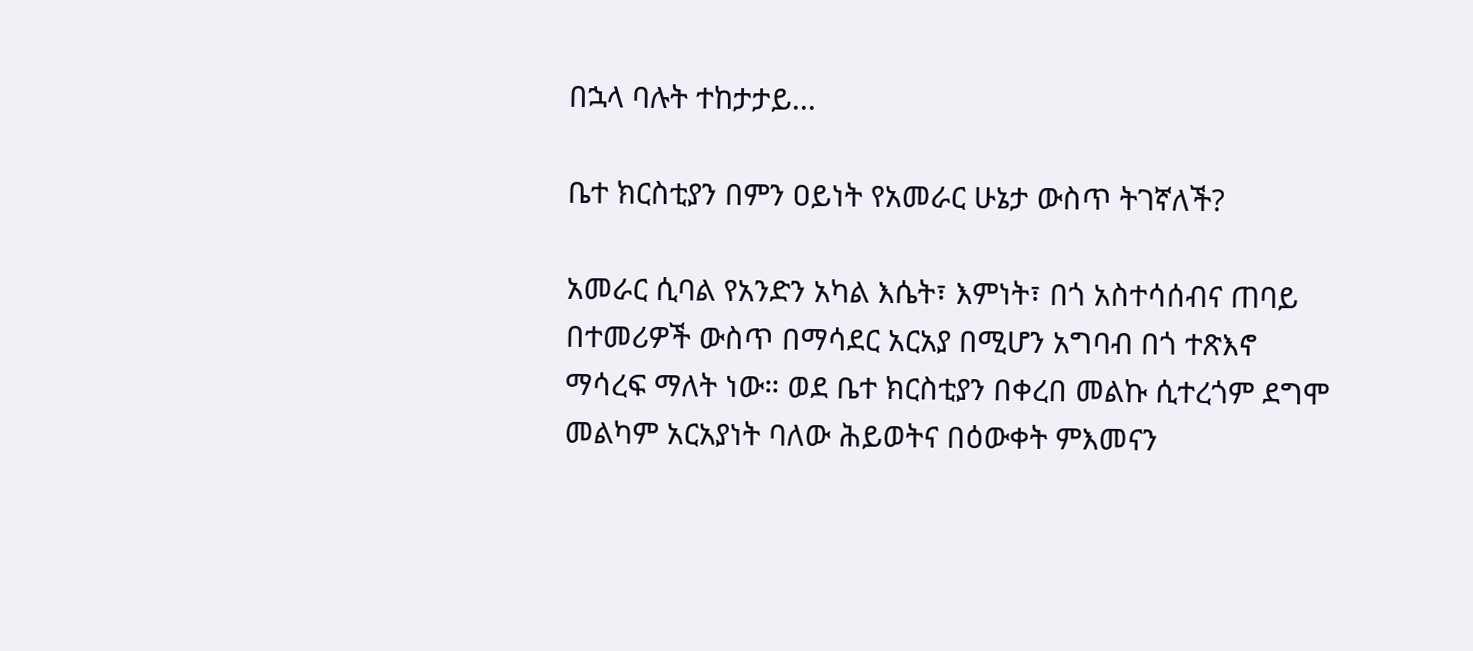በኋላ ባሉት ተከታታይ...

ቤተ ክርስቲያን በምን ዐይነት የአመራር ሁኔታ ውስጥ ትገኛለች?

አመራር ሲባል የአንድን አካል እሴት፣ እምነት፣ በጎ አስተሳሰብና ጠባይ በተመሪዎች ውስጥ በማሳደር አርአያ በሚሆን አግባብ በጎ ተጽእኖ ማሳረፍ ማለት ነው። ወደ ቤተ ክርስቲያን በቀረበ መልኩ ሲተረጎም ደግሞ መልካም አርአያነት ባለው ሕይወትና በዕውቀት ምእመናን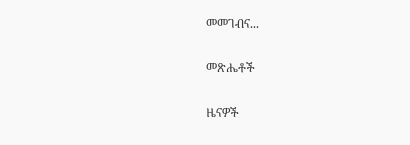መመገብና...

መጽሔቶች

ዜናዎች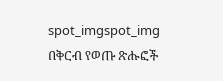spot_imgspot_img
በቅርብ የወጡ ጽሑፎች